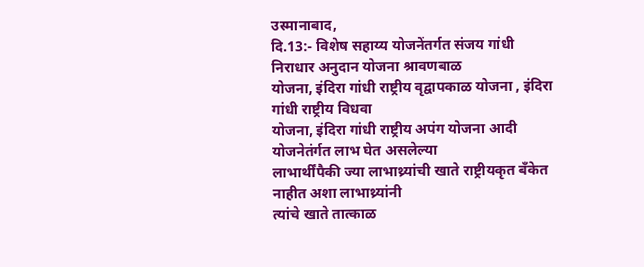उस्मानाबाद,
दि.13:- विशेष सहाय्य योजनेंतर्गत संजय गांधी निराधार अनुदान योजना श्रावणबाळ
योजना, इंदिरा गांधी राष्ट्रीय वृद्वापकाळ योजना , इंदिरा गांधी राष्ट्रीय विधवा
योजना, इंदिरा गांधी राष्ट्रीय अपंग योजना आदी योजनेतंर्गत लाभ घेत असलेल्या
लाभार्थींपैकी ज्या लाभाथ्र्यांची खाते राष्ट्रीयकृत बॅंकेत नाहीत अशा लाभाथ्र्यांनी
त्यांचे खाते तात्काळ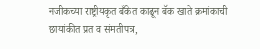नजीकच्या राष्ट्रीयकृत बँकेत काढून बॅक खाते क्रमांकाची
छायांकीत प्रत व संमतीपत्र,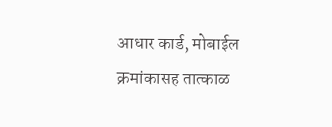आधार कार्ड, मोबाईल क्रमांकासह तात्काळ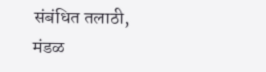संबंधित तलाठी,
मंडळ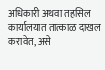अधिकारी अथवा तहसिल कार्यालयात तात्काळ दाखल करावेत, असे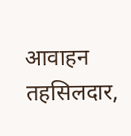आवाहन तहसिलदार,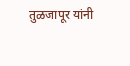तुळजापूर यांनी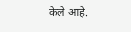केले आहे.